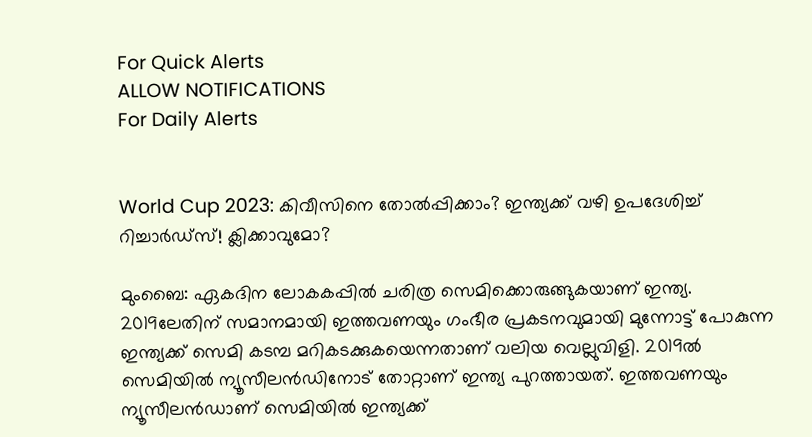For Quick Alerts
ALLOW NOTIFICATIONS
For Daily Alerts


World Cup 2023: കിവീസിനെ തോല്‍പ്പിക്കാം? ഇന്ത്യക്ക് വഴി ഉപദേശിച്ച് റിച്ചാര്‍ഡ്‌സ്! ക്ലിക്കാവുമോ?

മുംബൈ: ഏകദിന ലോകകപ്പില്‍ ചരിത്ര സെമിക്കൊരുങ്ങുകയാണ് ഇന്ത്യ. 2019ലേതിന് സമാനമായി ഇത്തവണയും ഗംഭീര പ്രകടനവുമായി മുന്നോട്ട് പോകുന്ന ഇന്ത്യക്ക് സെമി കടമ്പ മറികടക്കുകയെന്നതാണ് വലിയ വെല്ലുവിളി. 2019ല്‍ സെമിയില്‍ ന്യൂസീലന്‍ഡിനോട് തോറ്റാണ് ഇന്ത്യ പുറത്തായത്. ഇത്തവണയും ന്യൂസീലന്‍ഡാണ് സെമിയില്‍ ഇന്ത്യക്ക്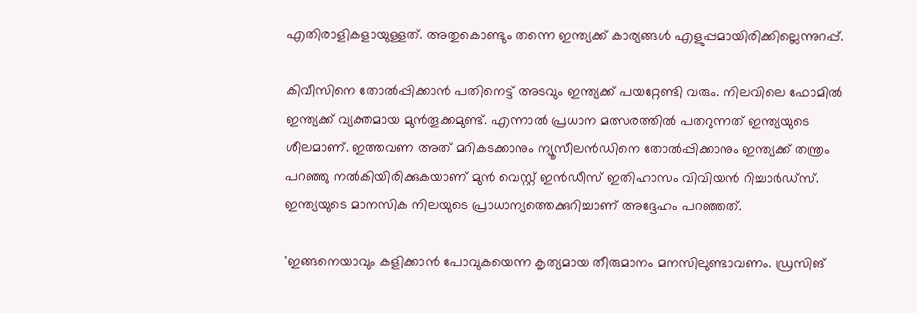എതിരാളികളായുള്ളത്. അതുകൊണ്ടും തന്നെ ഇന്ത്യക്ക് കാര്യങ്ങള്‍ എളുപ്പമായിരിക്കില്ലെന്നുറപ്പ്.

കിവീസിനെ തോല്‍പ്പിക്കാന്‍ പതിനെട്ട് അടവും ഇന്ത്യക്ക് പയറ്റേണ്ടി വരും. നിലവിലെ ഫോമില്‍ ഇന്ത്യക്ക് വ്യക്തമായ മുന്‍തൂക്കമുണ്ട്. എന്നാല്‍ പ്രധാന മത്സരത്തില്‍ പതറുന്നത് ഇന്ത്യയുടെ ശീലമാണ്. ഇത്തവണ അത് മറികടക്കാനും ന്യൂസീലന്‍ഡിനെ തോല്‍പ്പിക്കാനും ഇന്ത്യക്ക് തന്ത്രം പറഞ്ഞു നല്‍കിയിരിക്കുകയാണ് മുന്‍ വെസ്റ്റ് ഇന്‍ഡീസ് ഇതിഹാസം വിവിയന്‍ റിച്ചാര്‍ഡ്‌സ്. ഇന്ത്യയുടെ മാനസിക നിലയുടെ പ്രാധാന്യത്തെക്കുറിച്ചാണ് അദ്ദേഹം പറഞ്ഞത്.

'ഇങ്ങനെയാവും കളിക്കാന്‍ പോവുകയെന്ന കൃത്യമായ തീരുമാനം മനസിലുണ്ടാവണം. ഡ്രസിങ്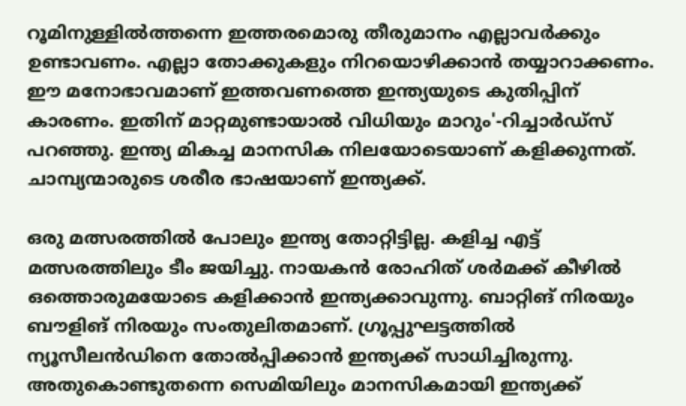റൂമിനുള്ളില്‍ത്തന്നെ ഇത്തരമൊരു തീരുമാനം എല്ലാവര്‍ക്കും ഉണ്ടാവണം. എല്ലാ തോക്കുകളും നിറയൊഴിക്കാന്‍ തയ്യാറാക്കണം. ഈ മനോഭാവമാണ് ഇത്തവണത്തെ ഇന്ത്യയുടെ കുതിപ്പിന് കാരണം. ഇതിന് മാറ്റമുണ്ടായാല്‍ വിധിയും മാറും'-റിച്ചാര്‍ഡ്‌സ് പറഞ്ഞു. ഇന്ത്യ മികച്ച മാനസിക നിലയോടെയാണ് കളിക്കുന്നത്. ചാമ്പ്യന്മാരുടെ ശരീര ഭാഷയാണ് ഇന്ത്യക്ക്.

ഒരു മത്സരത്തില്‍ പോലും ഇന്ത്യ തോറ്റിട്ടില്ല. കളിച്ച എട്ട് മത്സരത്തിലും ടീം ജയിച്ചു. നായകന്‍ രോഹിത് ശര്‍മക്ക് കീഴില്‍ ഒത്തൊരുമയോടെ കളിക്കാന്‍ ഇന്ത്യക്കാവുന്നു. ബാറ്റിങ് നിരയും ബൗളിങ് നിരയും സംതുലിതമാണ്. ഗ്രൂപ്പുഘട്ടത്തില്‍ ന്യൂസീലന്‍ഡിനെ തോല്‍പ്പിക്കാന്‍ ഇന്ത്യക്ക് സാധിച്ചിരുന്നു. അതുകൊണ്ടുതന്നെ സെമിയിലും മാനസികമായി ഇന്ത്യക്ക്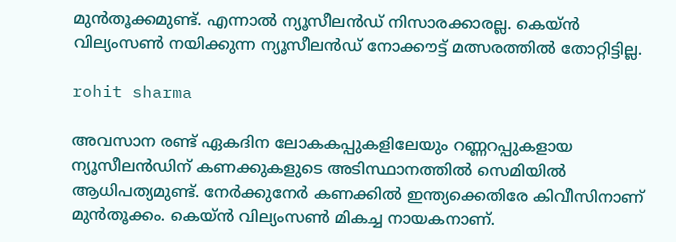മുന്‍തൂക്കമുണ്ട്. എന്നാല്‍ ന്യൂസീലന്‍ഡ് നിസാരക്കാരല്ല. കെയ്ന്‍ വില്യംസണ്‍ നയിക്കുന്ന ന്യൂസീലന്‍ഡ് നോക്കൗട്ട് മത്സരത്തില്‍ തോറ്റിട്ടില്ല.

rohit sharma

അവസാന രണ്ട് ഏകദിന ലോകകപ്പുകളിലേയും റണ്ണറപ്പുകളായ ന്യൂസീലന്‍ഡിന് കണക്കുകളുടെ അടിസ്ഥാനത്തില്‍ സെമിയില്‍ ആധിപത്യമുണ്ട്. നേര്‍ക്കുനേര്‍ കണക്കില്‍ ഇന്ത്യക്കെതിരേ കിവീസിനാണ് മുന്‍തൂക്കം. കെയ്ന്‍ വില്യംസണ്‍ മികച്ച നായകനാണ്.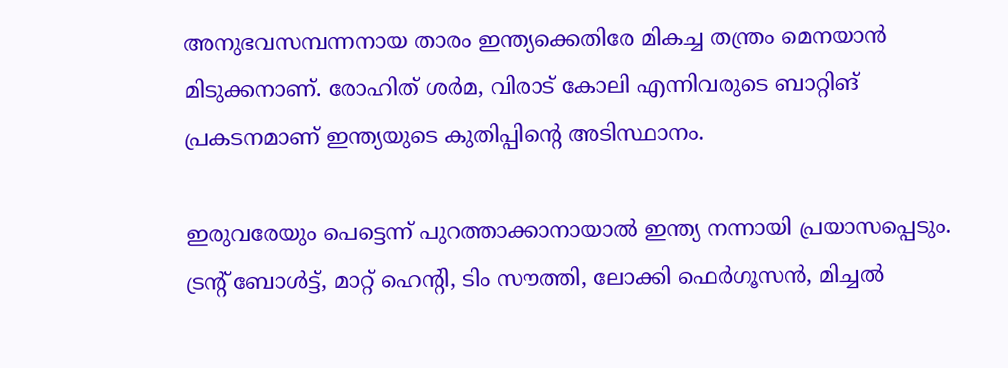അനുഭവസമ്പന്നനായ താരം ഇന്ത്യക്കെതിരേ മികച്ച തന്ത്രം മെനയാന്‍ മിടുക്കനാണ്. രോഹിത് ശര്‍മ, വിരാട് കോലി എന്നിവരുടെ ബാറ്റിങ് പ്രകടനമാണ് ഇന്ത്യയുടെ കുതിപ്പിന്റെ അടിസ്ഥാനം.

ഇരുവരേയും പെട്ടെന്ന് പുറത്താക്കാനായാല്‍ ഇന്ത്യ നന്നായി പ്രയാസപ്പെടും. ട്രന്റ് ബോള്‍ട്ട്, മാറ്റ് ഹെന്റി, ടിം സൗത്തി, ലോക്കി ഫെര്‍ഗൂസന്‍, മിച്ചല്‍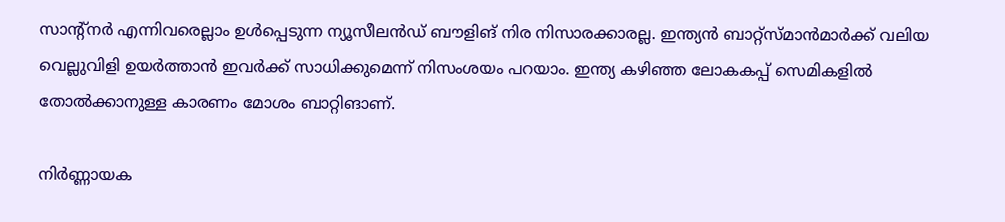സാന്റ്‌നര്‍ എന്നിവരെല്ലാം ഉള്‍പ്പെടുന്ന ന്യൂസീലന്‍ഡ് ബൗളിങ് നിര നിസാരക്കാരല്ല. ഇന്ത്യന്‍ ബാറ്റ്‌സ്മാന്‍മാര്‍ക്ക് വലിയ വെല്ലുവിളി ഉയര്‍ത്താന്‍ ഇവര്‍ക്ക് സാധിക്കുമെന്ന് നിസംശയം പറയാം. ഇന്ത്യ കഴിഞ്ഞ ലോകകപ്പ് സെമികളില്‍ തോല്‍ക്കാനുള്ള കാരണം മോശം ബാറ്റിങാണ്.

നിര്‍ണ്ണായക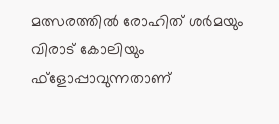മത്സരത്തില്‍ രോഹിത് ശര്‍മയും വിരാട് കോലിയും ഫ്‌ളോപ്പാവുന്നതാണ്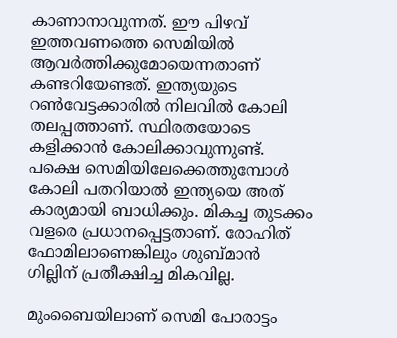കാണാനാവുന്നത്. ഈ പിഴവ് ഇത്തവണത്തെ സെമിയില്‍ ആവര്‍ത്തിക്കുമോയെന്നതാണ് കണ്ടറിയേണ്ടത്. ഇന്ത്യയുടെ റണ്‍വേട്ടക്കാരില്‍ നിലവില്‍ കോലി തലപ്പത്താണ്. സ്ഥിരതയോടെ കളിക്കാന്‍ കോലിക്കാവുന്നുണ്ട്. പക്ഷെ സെമിയിലേക്കെത്തുമ്പോള്‍ കോലി പതറിയാല്‍ ഇന്ത്യയെ അത് കാര്യമായി ബാധിക്കും. മികച്ച തുടക്കം വളരെ പ്രധാനപ്പെട്ടതാണ്. രോഹിത് ഫോമിലാണെങ്കിലും ശുബ്മാന്‍ ഗില്ലിന് പ്രതീക്ഷിച്ച മികവില്ല.

മുംബൈയിലാണ് സെമി പോരാട്ടം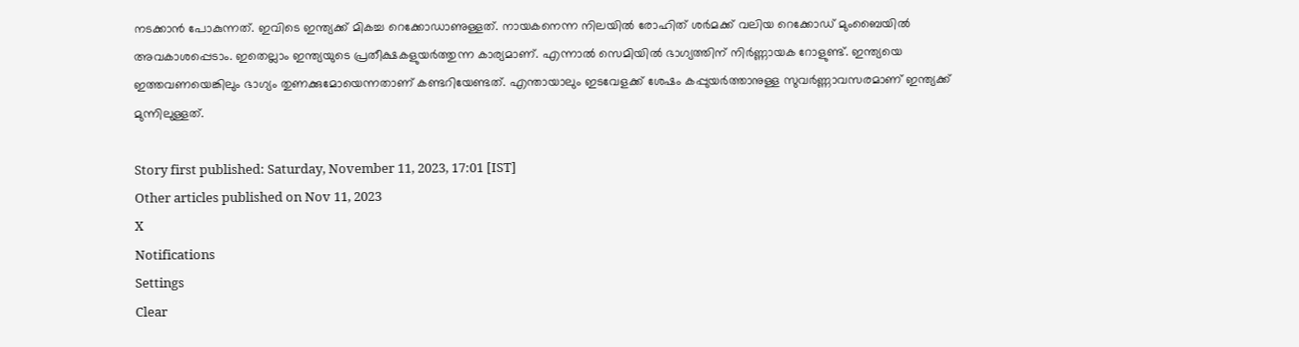നടക്കാന്‍ പോകുന്നത്. ഇവിടെ ഇന്ത്യക്ക് മികച്ച റെക്കോഡാണുള്ളത്. നായകനെന്ന നിലയില്‍ രോഹിത് ശര്‍മക്ക് വലിയ റെക്കോഡ് മുംബൈയില്‍ അവകാശപ്പെടാം. ഇതെല്ലാം ഇന്ത്യയുടെ പ്രതീക്ഷകളുയര്‍ത്തുന്ന കാര്യമാണ്. എന്നാല്‍ സെമിയില്‍ ഭാഗ്യത്തിന് നിര്‍ണ്ണായക റോളുണ്ട്. ഇന്ത്യയെ ഇത്തവണയെങ്കിലും ഭാഗ്യം തുണക്കുമോയെന്നതാണ് കണ്ടറിയേണ്ടത്. എന്തായാലും ഇടവേളക്ക് ശേഷം കപ്പുയര്‍ത്താനുള്ള സുവര്‍ണ്ണാവസരമാണ് ഇന്ത്യക്ക് മുന്നിലുള്ളത്.

Story first published: Saturday, November 11, 2023, 17:01 [IST]
Other articles published on Nov 11, 2023
X
Notifications
Settings
Clear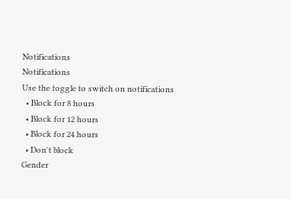Notifications
Notifications
Use the toggle to switch on notifications
  • Block for 8 hours
  • Block for 12 hours
  • Block for 24 hours
  • Don't block
Gender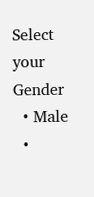Select your Gender
  • Male
  •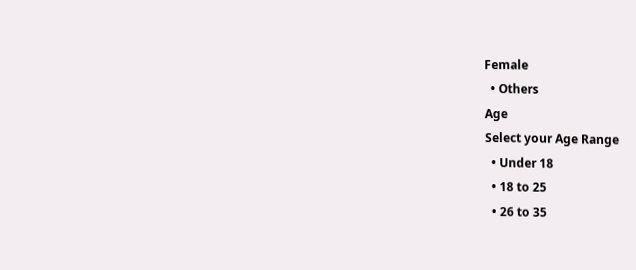Female
  • Others
Age
Select your Age Range
  • Under 18
  • 18 to 25
  • 26 to 35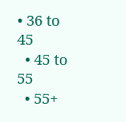• 36 to 45
  • 45 to 55
  • 55+